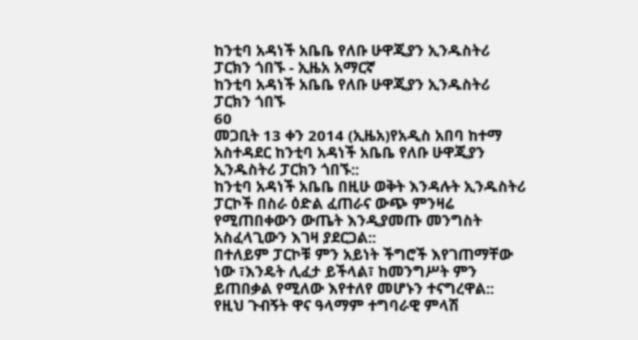ከንቲባ አዳነች አቤቤ የለቡ ሁዋጂያን ኢንዱስትሪ ፓርክን ጎበኙ - ኢዜአ አማርኛ
ከንቲባ አዳነች አቤቤ የለቡ ሁዋጂያን ኢንዱስትሪ ፓርክን ጎበኙ
60
መጋቢት 13 ቀን 2014 (ኢዜአ)የአዲስ አበባ ከተማ አስተዳደር ከንቲባ አዳነች አቤቤ የለቡ ሁዋጂያን ኢንዱስትሪ ፓርክን ጎበኙ::
ከንቲባ አዳነች አቤቤ በዚሁ ወቅት እንዳሉት ኢንዱስትሪ ፓርኮች በስራ ዕድል ፈጠራና ውጭ ምንዛሬ የሚጠበቀውን ውጤት እንዲያመጡ መንግስት አስፈላጊውን እገዛ ያደርጋል::
በተለይም ፓርኮቹ ምን አይነት ችግሮች እየገጠማቸው ነው ፣እንዴት ሊፈታ ይችላል፣ ከመንግሥት ምን ይጠበቃል የሚለው እየተለየ መሆኑን ተናግረዋል::
የዚህ ጉብኝት ዋና ዓላማም ተግባራዊ ምላሽ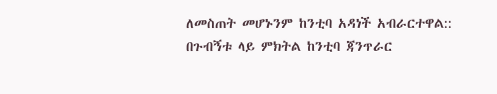ለመስጠት መሆኑንም ከንቲባ አዳነች አብራርተዋል::
በጉብኝቱ ላይ ምክትል ከንቲባ ጃንጥራር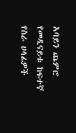አባይን ጨምሮ የመዲናይቱ ከፍተኛ የስራ ሀላፊዎች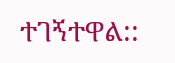ተገኝተዋል::